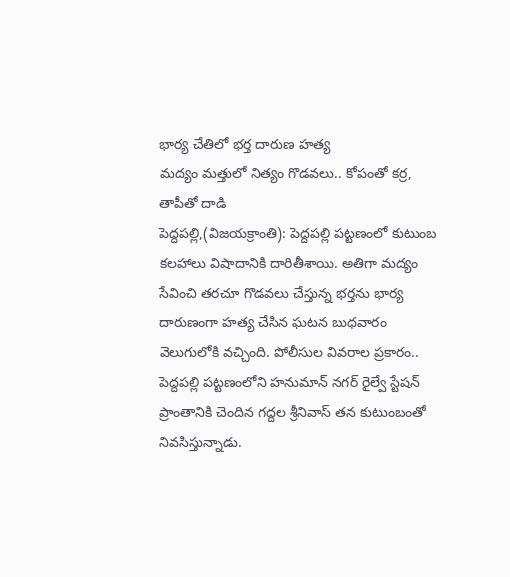భార్య చేతిలో భర్త దారుణ హత్య
మద్యం మత్తులో నిత్యం గొడవలు.. కోపంతో కర్ర, తాపీతో దాడి
పెద్దపల్లి,(విజయక్రాంతి): పెద్దపల్లి పట్టణంలో కుటుంబ కలహాలు విషాదానికి దారితీశాయి. అతిగా మద్యం సేవించి తరచూ గొడవలు చేస్తున్న భర్తను భార్య దారుణంగా హత్య చేసిన ఘటన బుధవారం వెలుగులోకి వచ్చింది. పోలీసుల వివరాల ప్రకారం.. పెద్దపల్లి పట్టణంలోని హనుమాన్ నగర్ రైల్వే స్టేషన్ ప్రాంతానికి చెందిన గద్దల శ్రీనివాస్ తన కుటుంబంతో నివసిస్తున్నాడు.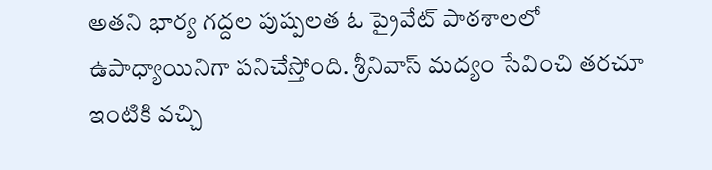అతని భార్య గద్దల పుష్పలత ఓ ప్రైవేట్ పాఠశాలలో ఉపాధ్యాయినిగా పనిచేస్తోంది. శ్రీనివాస్ మద్యం సేవించి తరచూ ఇంటికి వచ్చి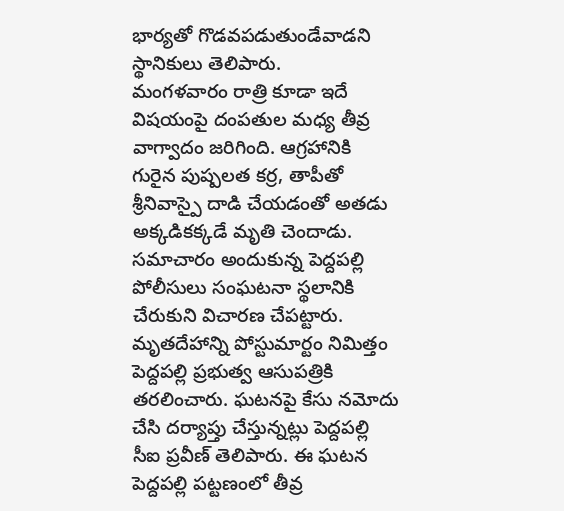భార్యతో గొడవపడుతుండేవాడని స్థానికులు తెలిపారు.
మంగళవారం రాత్రి కూడా ఇదే విషయంపై దంపతుల మధ్య తీవ్ర వాగ్వాదం జరిగింది. ఆగ్రహానికి గురైన పుష్పలత కర్ర, తాపీతో శ్రీనివాస్పై దాడి చేయడంతో అతడు అక్కడికక్కడే మృతి చెందాడు. సమాచారం అందుకున్న పెద్దపల్లి పోలీసులు సంఘటనా స్థలానికి చేరుకుని విచారణ చేపట్టారు. మృతదేహాన్ని పోస్టుమార్టం నిమిత్తం పెద్దపల్లి ప్రభుత్వ ఆసుపత్రికి తరలించారు. ఘటనపై కేసు నమోదు చేసి దర్యాప్తు చేస్తున్నట్లు పెద్దపల్లి సీఐ ప్రవీణ్ తెలిపారు. ఈ ఘటన పెద్దపల్లి పట్టణంలో తీవ్ర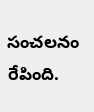సంచలనం రేపింది.